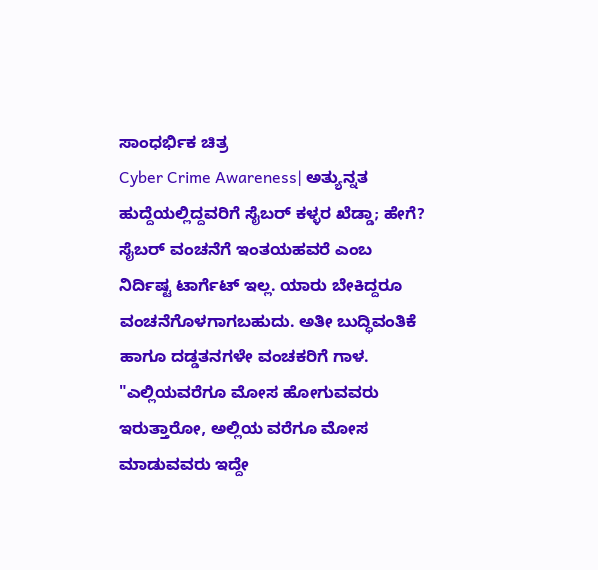ಸಾಂಧರ್ಭಿಕ ಚಿತ್ರ
Cyber Crime Awareness| ಅತ್ಯುನ್ನತ ಹುದ್ದೆಯಲ್ಲಿದ್ದವರಿಗೆ ಸೈಬರ್ ಕಳ್ಳರ ಖೆಡ್ಡಾ; ಹೇಗೆ?
ಸೈಬರ್ ವಂಚನೆಗೆ ಇಂತಯಹವರೆ ಎಂಬ ನಿರ್ದಿಷ್ಟ ಟಾರ್ಗೆಟ್ ಇಲ್ಲ. ಯಾರು ಬೇಕಿದ್ದರೂ ವಂಚನೆಗೊಳಗಾಗಬಹುದು. ಅತೀ ಬುದ್ಧಿವಂತಿಕೆ ಹಾಗೂ ದಡ್ಡತನಗಳೇ ವಂಚಕರಿಗೆ ಗಾಳ.
"ಎಲ್ಲಿಯವರೆಗೂ ಮೋಸ ಹೋಗುವವರು ಇರುತ್ತಾರೋ, ಅಲ್ಲಿಯ ವರೆಗೂ ಮೋಸ ಮಾಡುವವರು ಇದ್ದೇ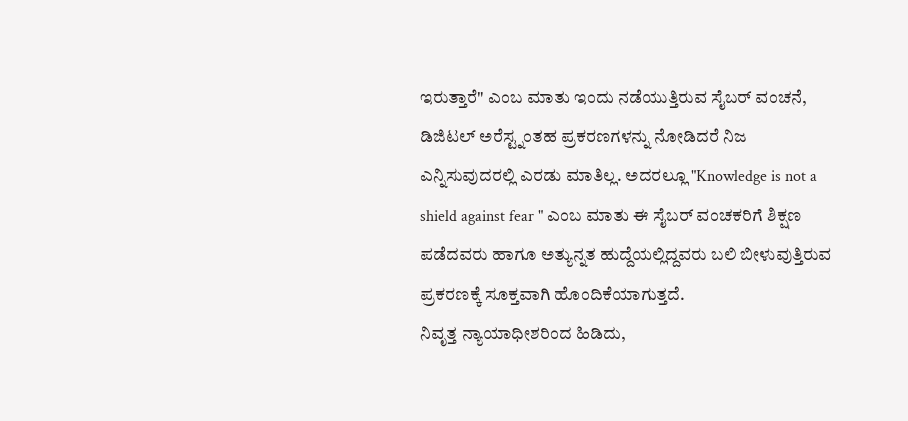ಇರುತ್ತಾರೆ" ಎಂಬ ಮಾತು ಇಂದು ನಡೆಯುತ್ತಿರುವ ಸೈಬರ್ ವಂಚನೆ, ಡಿಜಿಟಲ್ ಅರೆಸ್ಟ್ನಂತಹ ಪ್ರಕರಣಗಳನ್ನು ನೋಡಿದರೆ ನಿಜ ಎನ್ನಿಸುವುದರಲ್ಲಿ ಎರಡು ಮಾತಿಲ್ಲ. ಅದರಲ್ಲೂ "Knowledge is not a shield against fear " ಎಂಬ ಮಾತು ಈ ಸೈಬರ್ ವಂಚಕರಿಗೆ ಶಿಕ್ಷಣ ಪಡೆದವರು ಹಾಗೂ ಅತ್ಯುನ್ನತ ಹುದ್ದೆಯಲ್ಲಿದ್ದವರು ಬಲಿ ಬೀಳುವುತ್ತಿರುವ ಪ್ರಕರಣಕ್ಕೆ ಸೂಕ್ತವಾಗಿ ಹೊಂದಿಕೆಯಾಗುತ್ತದೆ.
ನಿವೃತ್ತ ನ್ಯಾಯಾಧೀಶರಿಂದ ಹಿಡಿದು,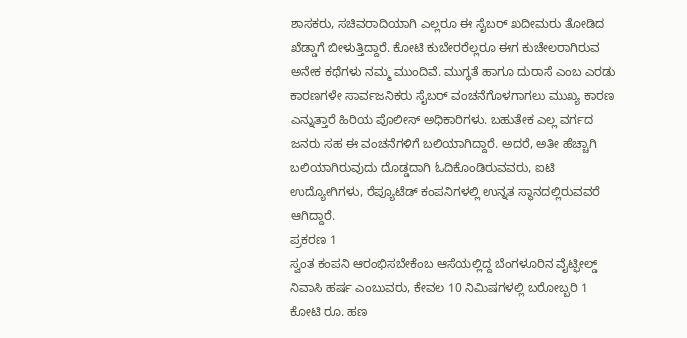ಶಾಸಕರು, ಸಚಿವರಾದಿಯಾಗಿ ಎಲ್ಲರೂ ಈ ಸೈಬರ್ ಖದೀಮರು ತೋಡಿದ ಖೆಡ್ಡಾಗೆ ಬೀಳುತ್ತಿದ್ದಾರೆ. ಕೋಟಿ ಕುಬೇರರೆಲ್ಲರೂ ಈಗ ಕುಚೇಲರಾಗಿರುವ ಅನೇಕ ಕಥೆಗಳು ನಮ್ಮ ಮುಂದಿವೆ. ಮುಗ್ಧತೆ ಹಾಗೂ ದುರಾಸೆ ಎಂಬ ಎರಡು ಕಾರಣಗಳೇ ಸಾರ್ವಜನಿಕರು ಸೈಬರ್ ವಂಚನೆಗೊಳಗಾಗಲು ಮುಖ್ಯ ಕಾರಣ ಎನ್ನುತ್ತಾರೆ ಹಿರಿಯ ಪೊಲೀಸ್ ಅಧಿಕಾರಿಗಳು. ಬಹುತೇಕ ಎಲ್ಲ ವರ್ಗದ ಜನರು ಸಹ ಈ ವಂಚನೆಗಳಿಗೆ ಬಲಿಯಾಗಿದ್ದಾರೆ. ಅದರೆ, ಅತೀ ಹೆಚ್ಚಾಗಿ ಬಲಿಯಾಗಿರುವುದು ದೊಡ್ಡದಾಗಿ ಓದಿಕೊಂಡಿರುವವರು, ಐಟಿ ಉದ್ಯೋಗಿಗಳು, ರೆಪ್ಯೂಟೆಡ್ ಕಂಪನಿಗಳಲ್ಲಿ ಉನ್ನತ ಸ್ಥಾನದಲ್ಲಿರುವವರೆ ಆಗಿದ್ದಾರೆ.
ಪ್ರಕರಣ 1
ಸ್ವಂತ ಕಂಪನಿ ಆರಂಭಿಸಬೇಕೆಂಬ ಆಸೆಯಲ್ಲಿದ್ದ ಬೆಂಗಳೂರಿನ ವೈಟ್ಫೀಲ್ಡ್ ನಿವಾಸಿ ಹರ್ಷ ಎಂಬುವರು, ಕೇವಲ 10 ನಿಮಿಷಗಳಲ್ಲಿ ಬರೋಬ್ಬರಿ 1 ಕೋಟಿ ರೂ. ಹಣ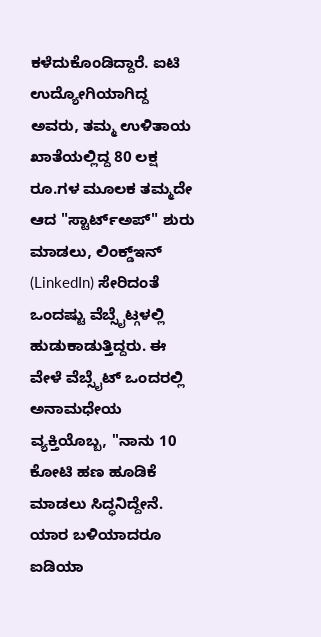ಕಳೆದುಕೊಂಡಿದ್ದಾರೆ. ಐಟಿ ಉದ್ಯೋಗಿಯಾಗಿದ್ದ ಅವರು, ತಮ್ಮ ಉಳಿತಾಯ ಖಾತೆಯಲ್ಲಿದ್ದ 80 ಲಕ್ಷ ರೂ.ಗಳ ಮೂಲಕ ತಮ್ಮದೇ ಆದ "ಸ್ಟಾರ್ಟ್ಅಪ್" ಶುರು ಮಾಡಲು, ಲಿಂಕ್ಡ್ಇನ್ (LinkedIn) ಸೇರಿದಂತೆ ಒಂದಷ್ಟು ವೆಬ್ಸೈಟ್ಗಳಲ್ಲಿ ಹುಡುಕಾಡುತ್ತಿದ್ದರು. ಈ ವೇಳೆ ವೆಬ್ಸೈಟ್ ಒಂದರಲ್ಲಿ ಅನಾಮಧೇಯ ವ್ಯಕ್ತಿಯೊಬ್ಬ, "ನಾನು 10 ಕೋಟಿ ಹಣ ಹೂಡಿಕೆ ಮಾಡಲು ಸಿದ್ಧನಿದ್ದೇನೆ. ಯಾರ ಬಳಿಯಾದರೂ ಐಡಿಯಾ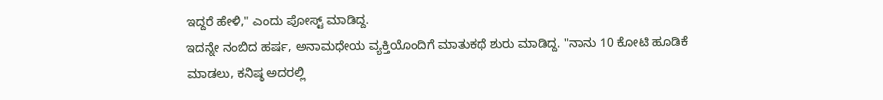ಇದ್ದರೆ ಹೇಳಿ," ಎಂದು ಪೋಸ್ಟ್ ಮಾಡಿದ್ದ.
ಇದನ್ನೇ ನಂಬಿದ ಹರ್ಷ, ಅನಾಮಧೇಯ ವ್ಯಕ್ತಿಯೊಂದಿಗೆ ಮಾತುಕಥೆ ಶುರು ಮಾಡಿದ್ದ. "ನಾನು 10 ಕೋಟಿ ಹೂಡಿಕೆ ಮಾಡಲು, ಕನಿಷ್ಠ ಅದರಲ್ಲಿ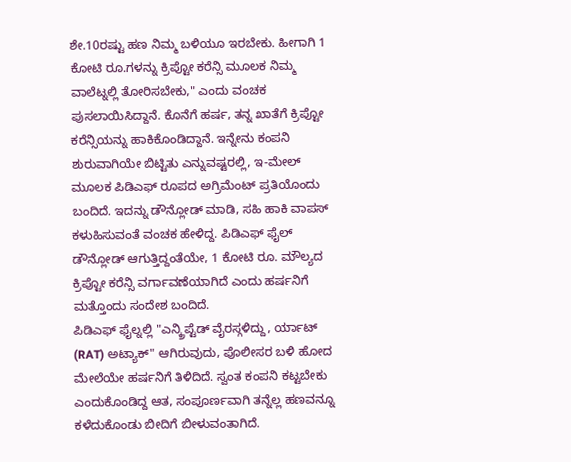ಶೇ.10ರಷ್ಟು ಹಣ ನಿಮ್ಮ ಬಳಿಯೂ ಇರಬೇಕು. ಹೀಗಾಗಿ 1 ಕೋಟಿ ರೂ.ಗಳನ್ನು ಕ್ರಿಪ್ಟೋ ಕರೆನ್ಸಿ ಮೂಲಕ ನಿಮ್ಮ ವಾಲೆಟ್ನಲ್ಲಿ ತೋರಿಸಬೇಕು," ಎಂದು ವಂಚಕ ಪುಸಲಾಯಿಸಿದ್ದಾನೆ. ಕೊನೆಗೆ ಹರ್ಷ, ತನ್ನ ಖಾತೆಗೆ ಕ್ರಿಪ್ಟೋ ಕರೆನ್ಸಿಯನ್ನು ಹಾಕಿಕೊಂಡಿದ್ದಾನೆ. ಇನ್ನೇನು ಕಂಪನಿ ಶುರುವಾಗಿಯೇ ಬಿಟ್ಟಿತು ಎನ್ನುವಷ್ಟರಲ್ಲಿ, ಇ-ಮೇಲ್ ಮೂಲಕ ಪಿಡಿಎಫ್ ರೂಪದ ಅಗ್ರಿಮೆಂಟ್ ಪ್ರತಿಯೊಂದು ಬಂದಿದೆ. ಇದನ್ನು ಡೌನ್ಲೋಡ್ ಮಾಡಿ, ಸಹಿ ಹಾಕಿ ವಾಪಸ್ ಕಳುಹಿಸುವಂತೆ ವಂಚಕ ಹೇಳಿದ್ದ. ಪಿಡಿಎಫ್ ಫೈಲ್ ಡೌನ್ಲೋಡ್ ಆಗುತ್ತಿದ್ದಂತೆಯೇ, 1 ಕೋಟಿ ರೂ. ಮೌಲ್ಯದ ಕ್ರಿಪ್ಟೋ ಕರೆನ್ಸಿ ವರ್ಗಾವಣೆಯಾಗಿದೆ ಎಂದು ಹರ್ಷನಿಗೆ ಮತ್ತೊಂದು ಸಂದೇಶ ಬಂದಿದೆ.
ಪಿಡಿಎಫ್ ಫೈಲ್ನಲ್ಲಿ "ಎನ್ಕ್ರಿಪ್ಟೆಡ್ ವೈರಸ್ಗಳಿದ್ದು, ರ್ಯಾಟ್ (RAT) ಅಟ್ಯಾಕ್" ಆಗಿರುವುದು, ಪೊಲೀಸರ ಬಳಿ ಹೋದ ಮೇಲೆಯೇ ಹರ್ಷನಿಗೆ ತಿಳಿದಿದೆ. ಸ್ವಂತ ಕಂಪನಿ ಕಟ್ಟಬೇಕು ಎಂದುಕೊಂಡಿದ್ದ ಆತ, ಸಂಪೂರ್ಣವಾಗಿ ತನ್ನೆಲ್ಲ ಹಣವನ್ನೂ ಕಳೆದುಕೊಂಡು ಬೀದಿಗೆ ಬೀಳುವಂತಾಗಿದೆ.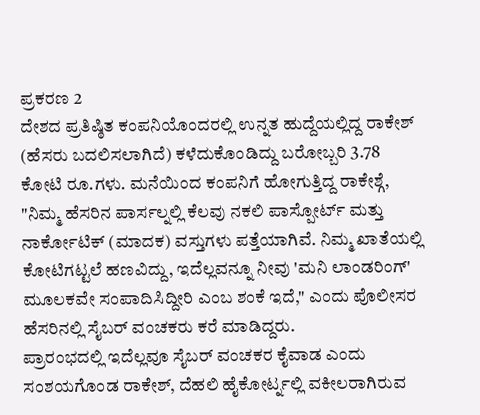ಪ್ರಕರಣ 2
ದೇಶದ ಪ್ರತಿಷ್ಠಿತ ಕಂಪನಿಯೊಂದರಲ್ಲಿ ಉನ್ನತ ಹುದ್ದೆಯಲ್ಲಿದ್ದ ರಾಕೇಶ್ (ಹೆಸರು ಬದಲಿಸಲಾಗಿದೆ) ಕಳೆದುಕೊಂಡಿದ್ದು ಬರೋಬ್ಬರಿ 3.78 ಕೋಟಿ ರೂ.ಗಳು. ಮನೆಯಿಂದ ಕಂಪನಿಗೆ ಹೋಗುತ್ತಿದ್ದ ರಾಕೇಶ್ಗೆ, "ನಿಮ್ಮ ಹೆಸರಿನ ಪಾರ್ಸಲ್ನಲ್ಲಿ ಕೆಲವು ನಕಲಿ ಪಾಸ್ಪೋರ್ಟ್ ಮತ್ತು ನಾರ್ಕೋಟಿಕ್ (ಮಾದಕ) ವಸ್ತುಗಳು ಪತ್ತೆಯಾಗಿವೆ. ನಿಮ್ಮ ಖಾತೆಯಲ್ಲಿ ಕೋಟಿಗಟ್ಟಲೆ ಹಣವಿದ್ದು, ಇದೆಲ್ಲವನ್ನೂ ನೀವು 'ಮನಿ ಲಾಂಡರಿಂಗ್' ಮೂಲಕವೇ ಸಂಪಾದಿಸಿದ್ದೀರಿ ಎಂಬ ಶಂಕೆ ಇದೆ," ಎಂದು ಪೊಲೀಸರ ಹೆಸರಿನಲ್ಲಿ ಸೈಬರ್ ವಂಚಕರು ಕರೆ ಮಾಡಿದ್ದರು.
ಪ್ರಾರಂಭದಲ್ಲಿ ಇದೆಲ್ಲವೂ ಸೈಬರ್ ವಂಚಕರ ಕೈವಾಡ ಎಂದು ಸಂಶಯಗೊಂಡ ರಾಕೇಶ್, ದೆಹಲಿ ಹೈಕೋರ್ಟ್ನಲ್ಲಿ ವಕೀಲರಾಗಿರುವ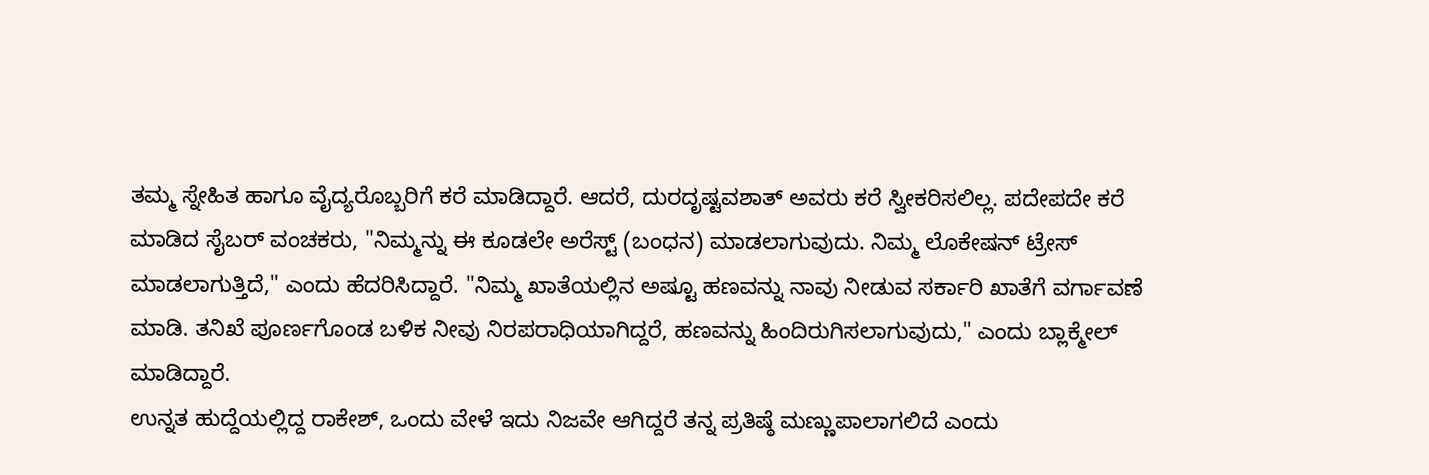ತಮ್ಮ ಸ್ನೇಹಿತ ಹಾಗೂ ವೈದ್ಯರೊಬ್ಬರಿಗೆ ಕರೆ ಮಾಡಿದ್ದಾರೆ. ಆದರೆ, ದುರದೃಷ್ಟವಶಾತ್ ಅವರು ಕರೆ ಸ್ವೀಕರಿಸಲಿಲ್ಲ. ಪದೇಪದೇ ಕರೆ ಮಾಡಿದ ಸೈಬರ್ ವಂಚಕರು, "ನಿಮ್ಮನ್ನು ಈ ಕೂಡಲೇ ಅರೆಸ್ಟ್ (ಬಂಧನ) ಮಾಡಲಾಗುವುದು. ನಿಮ್ಮ ಲೊಕೇಷನ್ ಟ್ರೇಸ್ ಮಾಡಲಾಗುತ್ತಿದೆ," ಎಂದು ಹೆದರಿಸಿದ್ದಾರೆ. "ನಿಮ್ಮ ಖಾತೆಯಲ್ಲಿನ ಅಷ್ಟೂ ಹಣವನ್ನು ನಾವು ನೀಡುವ ಸರ್ಕಾರಿ ಖಾತೆಗೆ ವರ್ಗಾವಣೆ ಮಾಡಿ. ತನಿಖೆ ಪೂರ್ಣಗೊಂಡ ಬಳಿಕ ನೀವು ನಿರಪರಾಧಿಯಾಗಿದ್ದರೆ, ಹಣವನ್ನು ಹಿಂದಿರುಗಿಸಲಾಗುವುದು," ಎಂದು ಬ್ಲಾಕ್ಮೇಲ್ ಮಾಡಿದ್ದಾರೆ.
ಉನ್ನತ ಹುದ್ದೆಯಲ್ಲಿದ್ದ ರಾಕೇಶ್, ಒಂದು ವೇಳೆ ಇದು ನಿಜವೇ ಆಗಿದ್ದರೆ ತನ್ನ ಪ್ರತಿಷ್ಠೆ ಮಣ್ಣುಪಾಲಾಗಲಿದೆ ಎಂದು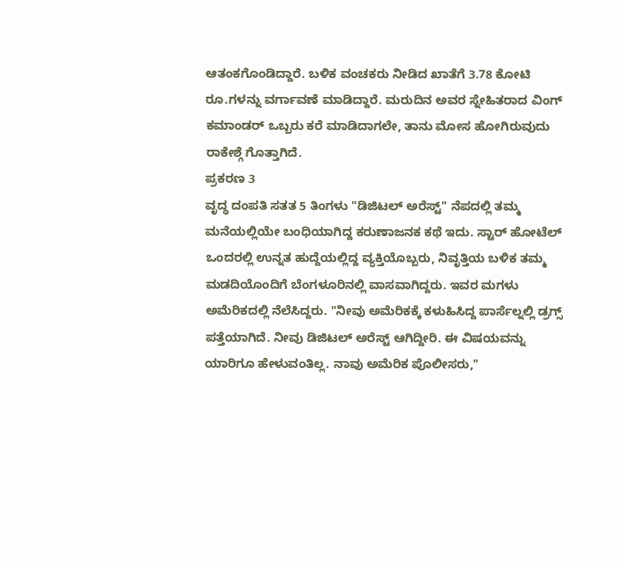ಆತಂಕಗೊಂಡಿದ್ದಾರೆ. ಬಳಿಕ ವಂಚಕರು ನೀಡಿದ ಖಾತೆಗೆ 3.78 ಕೋಟಿ ರೂ.ಗಳನ್ನು ವರ್ಗಾವಣೆ ಮಾಡಿದ್ದಾರೆ. ಮರುದಿನ ಅವರ ಸ್ನೇಹಿತರಾದ ವಿಂಗ್ ಕಮಾಂಡರ್ ಒಬ್ಬರು ಕರೆ ಮಾಡಿದಾಗಲೇ, ತಾನು ಮೋಸ ಹೋಗಿರುವುದು ರಾಕೇಶ್ಗೆ ಗೊತ್ತಾಗಿದೆ.
ಪ್ರಕರಣ 3
ವೃದ್ಧ ದಂಪತಿ ಸತತ 5 ತಿಂಗಳು "ಡಿಜಿಟಲ್ ಅರೆಸ್ಟ್" ನೆಪದಲ್ಲಿ ತಮ್ಮ ಮನೆಯಲ್ಲಿಯೇ ಬಂಧಿಯಾಗಿದ್ದ ಕರುಣಾಜನಕ ಕಥೆ ಇದು. ಸ್ಟಾರ್ ಹೋಟೆಲ್ ಒಂದರಲ್ಲಿ ಉನ್ನತ ಹುದ್ದೆಯಲ್ಲಿದ್ದ ವ್ಯಕ್ತಿಯೊಬ್ಬರು, ನಿವೃತ್ತಿಯ ಬಳಿಕ ತಮ್ಮ ಮಡದಿಯೊಂದಿಗೆ ಬೆಂಗಳೂರಿನಲ್ಲಿ ವಾಸವಾಗಿದ್ದರು. ಇವರ ಮಗಳು ಅಮೆರಿಕದಲ್ಲಿ ನೆಲೆಸಿದ್ದರು. "ನೀವು ಅಮೆರಿಕಕ್ಕೆ ಕಳುಹಿಸಿದ್ದ ಪಾರ್ಸೆಲ್ನಲ್ಲಿ ಡ್ರಗ್ಸ್ ಪತ್ತೆಯಾಗಿದೆ. ನೀವು ಡಿಜಿಟಲ್ ಅರೆಸ್ಟ್ ಆಗಿದ್ದೀರಿ. ಈ ವಿಷಯವನ್ನು ಯಾರಿಗೂ ಹೇಳುವಂತಿಲ್ಲ. ನಾವು ಅಮೆರಿಕ ಪೊಲೀಸರು,"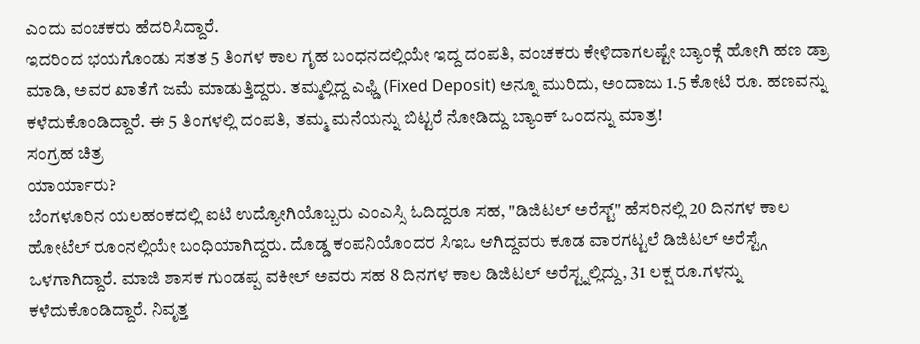ಎಂದು ವಂಚಕರು ಹೆದರಿಸಿದ್ದಾರೆ.
ಇದರಿಂದ ಭಯಗೊಂಡು ಸತತ 5 ತಿಂಗಳ ಕಾಲ ಗೃಹ ಬಂಧನದಲ್ಲಿಯೇ ಇದ್ದ ದಂಪತಿ, ವಂಚಕರು ಕೇಳಿದಾಗಲಷ್ಟೇ ಬ್ಯಾಂಕ್ಗೆ ಹೋಗಿ ಹಣ ಡ್ರಾ ಮಾಡಿ, ಅವರ ಖಾತೆಗೆ ಜಮೆ ಮಾಡುತ್ತಿದ್ದರು. ತಮ್ಮಲ್ಲಿದ್ದ ಎಫ್ಡಿ (Fixed Deposit) ಅನ್ನೂ ಮುರಿದು, ಅಂದಾಜು 1.5 ಕೋಟಿ ರೂ. ಹಣವನ್ನು ಕಳೆದುಕೊಂಡಿದ್ದಾರೆ. ಈ 5 ತಿಂಗಳಲ್ಲಿ ದಂಪತಿ, ತಮ್ಮ ಮನೆಯನ್ನು ಬಿಟ್ಟರೆ ನೋಡಿದ್ದು ಬ್ಯಾಂಕ್ ಒಂದನ್ನು ಮಾತ್ರ!
ಸಂಗ್ರಹ ಚಿತ್ರ
ಯಾರ್ಯಾರು?
ಬೆಂಗಳೂರಿನ ಯಲಹಂಕದಲ್ಲಿ ಐಟಿ ಉದ್ಯೋಗಿಯೊಬ್ಬರು ಎಂಎಸ್ಸಿ ಓದಿದ್ದರೂ ಸಹ, "ಡಿಜಿಟಲ್ ಅರೆಸ್ಟ್" ಹೆಸರಿನಲ್ಲಿ 20 ದಿನಗಳ ಕಾಲ ಹೋಟೆಲ್ ರೂಂನಲ್ಲಿಯೇ ಬಂಧಿಯಾಗಿದ್ದರು. ದೊಡ್ಡ ಕಂಪನಿಯೊಂದರ ಸಿಇಒ ಆಗಿದ್ದವರು ಕೂಡ ವಾರಗಟ್ಟಲೆ ಡಿಜಿಟಲ್ ಅರೆಸ್ಟ್ಗೆ ಒಳಗಾಗಿದ್ದಾರೆ. ಮಾಜಿ ಶಾಸಕ ಗುಂಡಪ್ಪ ವಕೀಲ್ ಅವರು ಸಹ 8 ದಿನಗಳ ಕಾಲ ಡಿಜಿಟಲ್ ಅರೆಸ್ಟ್ನಲ್ಲಿದ್ದು, 31 ಲಕ್ಷ ರೂ.ಗಳನ್ನು ಕಳೆದುಕೊಂಡಿದ್ದಾರೆ. ನಿವೃತ್ತ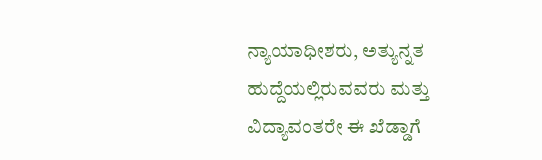ನ್ಯಾಯಾಧೀಶರು, ಅತ್ಯುನ್ನತ ಹುದ್ದೆಯಲ್ಲಿರುವವರು ಮತ್ತು ವಿದ್ಯಾವಂತರೇ ಈ ಖೆಡ್ಡಾಗೆ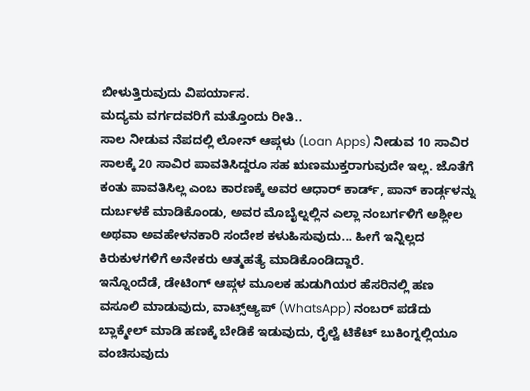ಬೀಳುತ್ತಿರುವುದು ವಿಪರ್ಯಾಸ.
ಮದ್ಯಮ ವರ್ಗದವರಿಗೆ ಮತ್ತೊಂದು ರೀತಿ..
ಸಾಲ ನೀಡುವ ನೆಪದಲ್ಲಿ ಲೋನ್ ಆಪ್ಗಳು (Loan Apps) ನೀಡುವ 10 ಸಾವಿರ ಸಾಲಕ್ಕೆ 20 ಸಾವಿರ ಪಾವತಿಸಿದ್ದರೂ ಸಹ ಋಣಮುಕ್ತರಾಗುವುದೇ ಇಲ್ಲ. ಜೊತೆಗೆ ಕಂತು ಪಾವತಿಸಿಲ್ಲ ಎಂಬ ಕಾರಣಕ್ಕೆ ಅವರ ಆಧಾರ್ ಕಾರ್ಡ್, ಪಾನ್ ಕಾರ್ಡ್ಗಳನ್ನು ದುರ್ಬಳಕೆ ಮಾಡಿಕೊಂಡು, ಅವರ ಮೊಬೈಲ್ನಲ್ಲಿನ ಎಲ್ಲಾ ನಂಬರ್ಗಳಿಗೆ ಅಶ್ಲೀಲ ಅಥವಾ ಅವಹೇಳನಕಾರಿ ಸಂದೇಶ ಕಳುಹಿಸುವುದು... ಹೀಗೆ ಇನ್ನಿಲ್ಲದ ಕಿರುಕುಳಗಳಿಗೆ ಅನೇಕರು ಆತ್ಮಹತ್ಯೆ ಮಾಡಿಕೊಂಡಿದ್ದಾರೆ.
ಇನ್ನೊಂದೆಡೆ, ಡೇಟಿಂಗ್ ಆಪ್ಗಳ ಮೂಲಕ ಹುಡುಗಿಯರ ಹೆಸರಿನಲ್ಲಿ ಹಣ ವಸೂಲಿ ಮಾಡುವುದು, ವಾಟ್ಸ್ಆ್ಯಪ್ (WhatsApp) ನಂಬರ್ ಪಡೆದು ಬ್ಲಾಕ್ಮೇಲ್ ಮಾಡಿ ಹಣಕ್ಕೆ ಬೇಡಿಕೆ ಇಡುವುದು, ರೈಲ್ವೆ ಟಿಕೆಟ್ ಬುಕಿಂಗ್ನಲ್ಲಿಯೂ ವಂಚಿಸುವುದು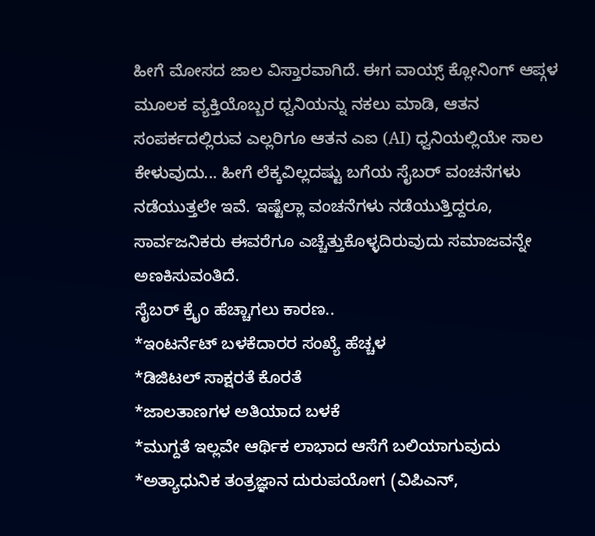ಹೀಗೆ ಮೋಸದ ಜಾಲ ವಿಸ್ತಾರವಾಗಿದೆ. ಈಗ ವಾಯ್ಸ್ ಕ್ಲೋನಿಂಗ್ ಆಪ್ಗಳ ಮೂಲಕ ವ್ಯಕ್ತಿಯೊಬ್ಬರ ಧ್ವನಿಯನ್ನು ನಕಲು ಮಾಡಿ, ಆತನ ಸಂಪರ್ಕದಲ್ಲಿರುವ ಎಲ್ಲರಿಗೂ ಆತನ ಎಐ (AI) ಧ್ವನಿಯಲ್ಲಿಯೇ ಸಾಲ ಕೇಳುವುದು... ಹೀಗೆ ಲೆಕ್ಕವಿಲ್ಲದಷ್ಟು ಬಗೆಯ ಸೈಬರ್ ವಂಚನೆಗಳು ನಡೆಯುತ್ತಲೇ ಇವೆ. ಇಷ್ಟೆಲ್ಲಾ ವಂಚನೆಗಳು ನಡೆಯುತ್ತಿದ್ದರೂ, ಸಾರ್ವಜನಿಕರು ಈವರೆಗೂ ಎಚ್ಚೆತ್ತುಕೊಳ್ಳದಿರುವುದು ಸಮಾಜವನ್ನೇ ಅಣಕಿಸುವಂತಿದೆ.
ಸೈಬರ್ ಕ್ರೈಂ ಹೆಚ್ಚಾಗಲು ಕಾರಣ..
*ಇಂಟರ್ನೆಟ್ ಬಳಕೆದಾರರ ಸಂಖ್ಯೆ ಹೆಚ್ಚಳ
*ಡಿಜಿಟಲ್ ಸಾಕ್ಷರತೆ ಕೊರತೆ
*ಜಾಲತಾಣಗಳ ಅತಿಯಾದ ಬಳಕೆ
*ಮುಗ್ದತೆ ಇಲ್ಲವೇ ಆರ್ಥಿಕ ಲಾಭಾದ ಆಸೆಗೆ ಬಲಿಯಾಗುವುದು
*ಅತ್ಯಾಧುನಿಕ ತಂತ್ರಜ್ಞಾನ ದುರುಪಯೋಗ (ವಿಪಿಎನ್,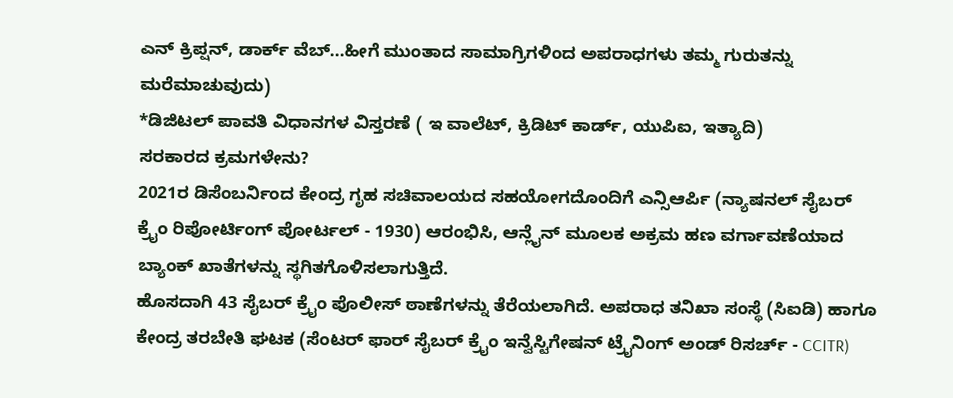ಎನ್ ಕ್ರಿಪ್ಷನ್, ಡಾರ್ಕ್ ವೆಬ್...ಹೀಗೆ ಮುಂತಾದ ಸಾಮಾಗ್ರಿಗಳಿಂದ ಅಪರಾಧಗಳು ತಮ್ಮ ಗುರುತನ್ನು ಮರೆಮಾಚುವುದು)
*ಡಿಜಿಟಲ್ ಪಾವತಿ ವಿಧಾನಗಳ ವಿಸ್ತರಣೆ ( ಇ ವಾಲೆಟ್, ಕ್ರಿಡಿಟ್ ಕಾರ್ಡ್, ಯುಪಿಐ, ಇತ್ಯಾದಿ)
ಸರಕಾರದ ಕ್ರಮಗಳೇನು?
2021ರ ಡಿಸೆಂಬರ್ನಿಂದ ಕೇಂದ್ರ ಗೃಹ ಸಚಿವಾಲಯದ ಸಹಯೋಗದೊಂದಿಗೆ ಎನ್ಸಿಆರ್ಪಿ (ನ್ಯಾಷನಲ್ ಸೈಬರ್ ಕ್ರೈಂ ರಿಪೋರ್ಟಿಂಗ್ ಪೋರ್ಟಲ್ - 1930) ಆರಂಭಿಸಿ, ಆನ್ಲೈನ್ ಮೂಲಕ ಅಕ್ರಮ ಹಣ ವರ್ಗಾವಣೆಯಾದ ಬ್ಯಾಂಕ್ ಖಾತೆಗಳನ್ನು ಸ್ಥಗಿತಗೊಳಿಸಲಾಗುತ್ತಿದೆ.
ಹೊಸದಾಗಿ 43 ಸೈಬರ್ ಕ್ರೈಂ ಪೊಲೀಸ್ ಠಾಣೆಗಳನ್ನು ತೆರೆಯಲಾಗಿದೆ. ಅಪರಾಧ ತನಿಖಾ ಸಂಸ್ಥೆ (ಸಿಐಡಿ) ಹಾಗೂ ಕೇಂದ್ರ ತರಬೇತಿ ಘಟಕ (ಸೆಂಟರ್ ಫಾರ್ ಸೈಬರ್ ಕ್ರೈಂ ಇನ್ವೆಸ್ಟಿಗೇಷನ್ ಟ್ರೈನಿಂಗ್ ಅಂಡ್ ರಿಸರ್ಚ್ - CCITR)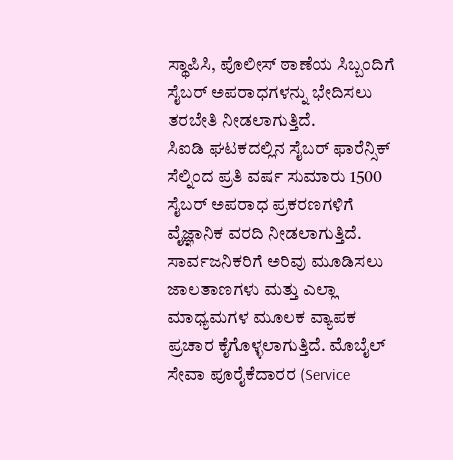ಸ್ಥಾಪಿಸಿ, ಪೊಲೀಸ್ ಠಾಣೆಯ ಸಿಬ್ಬಂದಿಗೆ ಸೈಬರ್ ಅಪರಾಧಗಳನ್ನು ಭೇದಿಸಲು ತರಬೇತಿ ನೀಡಲಾಗುತ್ತಿದೆ.
ಸಿಐಡಿ ಘಟಕದಲ್ಲಿನ ಸೈಬರ್ ಫಾರೆನ್ಸಿಕ್ ಸೆಲ್ನಿಂದ ಪ್ರತಿ ವರ್ಷ ಸುಮಾರು 1500 ಸೈಬರ್ ಅಪರಾಧ ಪ್ರಕರಣಗಳಿಗೆ ವೈಜ್ಞಾನಿಕ ವರದಿ ನೀಡಲಾಗುತ್ತಿದೆ.
ಸಾರ್ವಜನಿಕರಿಗೆ ಅರಿವು ಮೂಡಿಸಲು ಜಾಲತಾಣಗಳು ಮತ್ತು ಎಲ್ಲಾ ಮಾಧ್ಯಮಗಳ ಮೂಲಕ ವ್ಯಾಪಕ ಪ್ರಚಾರ ಕೈಗೊಳ್ಳಲಾಗುತ್ತಿದೆ. ಮೊಬೈಲ್ ಸೇವಾ ಪೂರೈಕೆದಾರರ (Service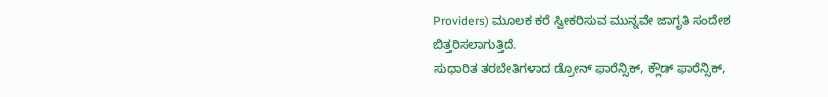Providers) ಮೂಲಕ ಕರೆ ಸ್ವೀಕರಿಸುವ ಮುನ್ನವೇ ಜಾಗೃತಿ ಸಂದೇಶ ಬಿತ್ತರಿಸಲಾಗುತ್ತಿದೆ.
ಸುಧಾರಿತ ತರಬೇತಿಗಳಾದ ಡ್ರೋನ್ ಫಾರೆನ್ಸಿಕ್, ಕ್ಲೌಡ್ ಫಾರೆನ್ಸಿಕ್,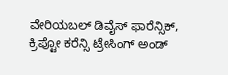ವೇರಿಯಬಲ್ ಡಿವೈಸ್ ಫಾರೆನ್ಸಿಕ್, ಕ್ರಿಪ್ಟೋ ಕರೆನ್ಸಿ ಟ್ರೇಸಿಂಗ್ ಅಂಡ್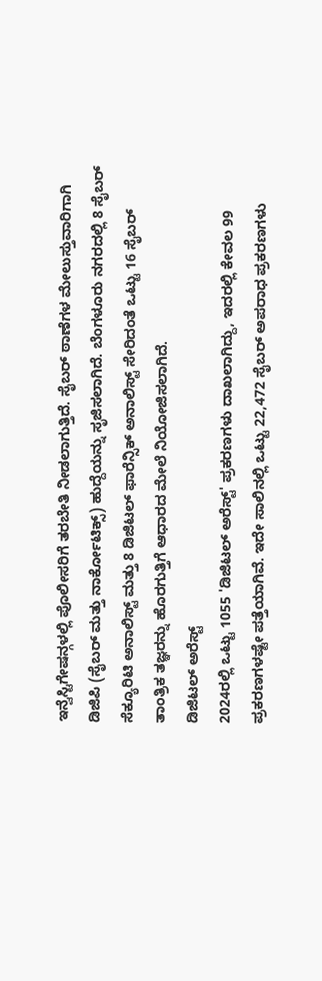ಇನ್ವೆಸ್ಟಿಗೇಷನ್ಗಳಲ್ಲಿ ಪೊಲೀಸರಿಗೆ ತರಬೇತಿ ನೀಡಲಾಗುತ್ತಿದೆ. ಸೈಬರ್ ಠಾಣೆಗಳ ಮೇಲುಸ್ತುವಾರಿಗಾಗಿ ಡಿಜಿಪಿ (ಸೈಬರ್ ಮತ್ತು ನಾರ್ಕೋಟಿಕ್ಸ್) ಹುದ್ದೆಯನ್ನು ಸೃಜಿಸಲಾಗಿದೆ. ಬೆಂಗಳೂರು ನಗರದಲ್ಲಿ 8 ಸೈಬರ್ ಸೆಕ್ಯೂರಿಟಿ ಅನಾಲಿಸ್ಟ್ ಮತ್ತು 8 ಡಿಜಿಟಲ್ ಫಾರೆನ್ಸಿಕ್ ಅನಾಲಿಸ್ಟ್ ಸೇರಿದಂತೆ ಒಟ್ಟು 16 ಸೈಬರ್ ತಾಂತ್ರಿಕ ತಜ್ಞರನ್ನು ಹೊರಗುತ್ತಿಗೆ ಆಧಾರದ ಮೇಲೆ ನಿಯೋಜಿಸಲಾಗಿದೆ.
ಡಿಜಿಟಲ್ ಅರೆಸ್ಟ್
2024ರಲ್ಲಿ ಒಟ್ಟು 1055 'ಡಿಜಿಟಲ್ ಅರೆಸ್ಟ್' ಪ್ರಕರಣಗಳು ದಾಖಲಾಗಿದ್ದು, ಇದರಲ್ಲಿ ಕೇವಲ 99 ಪ್ರಕರಣಗಳಷ್ಟೇ ಪತ್ತೆಯಾಗಿವೆ. ಇದೇ ಸಾಲಿನಲ್ಲಿ ಒಟ್ಟು 22,472 ಸೈಬರ್ ಅಪರಾಧ ಪ್ರಕರಣಗಳು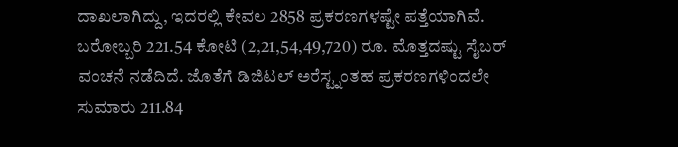ದಾಖಲಾಗಿದ್ದು, ಇದರಲ್ಲಿ ಕೇವಲ 2858 ಪ್ರಕರಣಗಳಷ್ಟೇ ಪತ್ತೆಯಾಗಿವೆ. ಬರೋಬ್ಬರಿ 221.54 ಕೋಟಿ (2,21,54,49,720) ರೂ. ಮೊತ್ತದಷ್ಟು ಸೈಬರ್ ವಂಚನೆ ನಡೆದಿದೆ. ಜೊತೆಗೆ ಡಿಜಿಟಲ್ ಅರೆಸ್ಟ್ನಂತಹ ಪ್ರಕರಣಗಳಿಂದಲೇ ಸುಮಾರು 211.84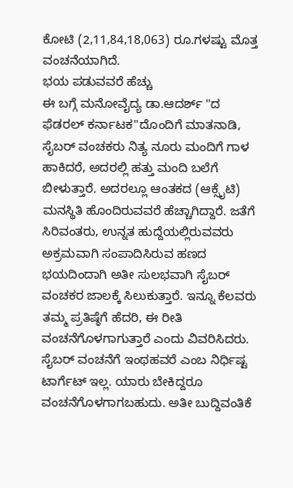ಕೋಟಿ (2,11,84,18,063) ರೂ.ಗಳಷ್ಟು ಮೊತ್ತ ವಂಚನೆಯಾಗಿದೆ.
ಭಯ ಪಡುವವರೆ ಹೆಚ್ಚು
ಈ ಬಗ್ಗೆ ಮನೋವೈದ್ಯ ಡಾ.ಆದರ್ಶ್ "ದ ಫೆಡರಲ್ ಕರ್ನಾಟಕ"ದೊಂದಿಗೆ ಮಾತನಾಡಿ, ಸೈಬರ್ ವಂಚಕರು ನಿತ್ಯ ನೂರು ಮಂದಿಗೆ ಗಾಳ ಹಾಕಿದರೆ, ಅದರಲ್ಲಿ ಹತ್ತು ಮಂದಿ ಬಲೆಗೆ ಬೀಳುತ್ತಾರೆ. ಅದರಲ್ಲೂ ಆಂತಕದ (ಆಕ್ಸೈಟಿ) ಮನಸ್ಥಿತಿ ಹೊಂದಿರುವವರೆ ಹೆಚ್ಚಾಗಿದ್ದಾರೆ. ಜತೆಗೆ ಸಿರಿವಂತರು, ಉನ್ನತ ಹುದ್ದೆಯಲ್ಲಿರುವವರು ಅಕ್ರಮವಾಗಿ ಸಂಪಾದಿಸಿರುವ ಹಣದ ಭಯದಿಂದಾಗಿ ಅತೀ ಸುಲಭವಾಗಿ ಸೈಬರ್ ವಂಚಕರ ಜಾಲಕ್ಕೆ ಸಿಲುಕುತ್ತಾರೆ. ಇನ್ನೂ ಕೆಲವರು ತಮ್ಮ ಪ್ರತಿಷ್ಠೆಗೆ ಹೆದರಿ, ಈ ರೀತಿ ವಂಚನೆಗೊಳಗಾಗುತ್ತಾರೆ ಎಂದು ವಿವರಿಸಿದರು.
ಸೈಬರ್ ವಂಚನೆಗೆ ಇಂಥಹವರೆ ಎಂಬ ನಿರ್ಧಿಷ್ಟ ಟಾರ್ಗೆಟ್ ಇಲ್ಲ. ಯಾರು ಬೇಕಿದ್ದರೂ ವಂಚನೆಗೊಳಗಾಗಬಹುದು. ಅತೀ ಬುದ್ದಿವಂತಿಕೆ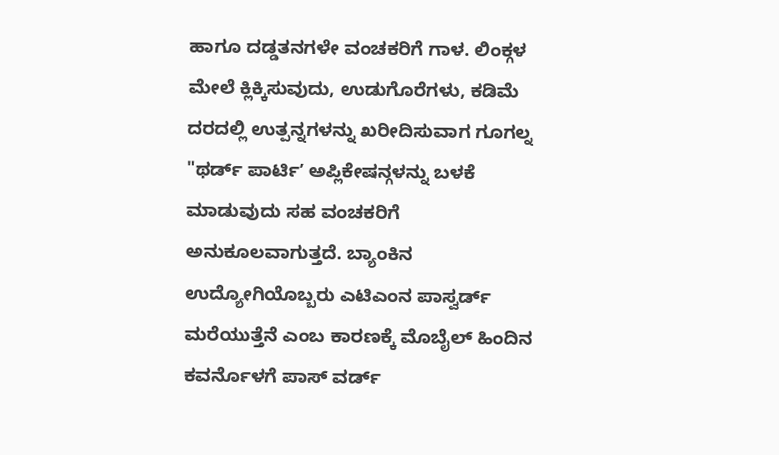ಹಾಗೂ ದಡ್ಡತನಗಳೇ ವಂಚಕರಿಗೆ ಗಾಳ. ಲಿಂಕ್ಗಳ ಮೇಲೆ ಕ್ಲಿಕ್ಕಿಸುವುದು, ಉಡುಗೊರೆಗಳು, ಕಡಿಮೆ ದರದಲ್ಲಿ ಉತ್ಪನ್ನಗಳನ್ನು ಖರೀದಿಸುವಾಗ ಗೂಗಲ್ನ "ಥರ್ಡ್ ಪಾರ್ಟಿʼ ಅಪ್ಲಿಕೇಷನ್ಗಳನ್ನು ಬಳಕೆ ಮಾಡುವುದು ಸಹ ವಂಚಕರಿಗೆ ಅನುಕೂಲವಾಗುತ್ತದೆ. ಬ್ಯಾಂಕಿನ ಉದ್ಯೋಗಿಯೊಬ್ಬರು ಎಟಿಎಂನ ಪಾಸ್ವರ್ಡ್ ಮರೆಯುತ್ತೆನೆ ಎಂಬ ಕಾರಣಕ್ಕೆ ಮೊಬೈಲ್ ಹಿಂದಿನ ಕವರ್ನೊಳಗೆ ಪಾಸ್ ವರ್ಡ್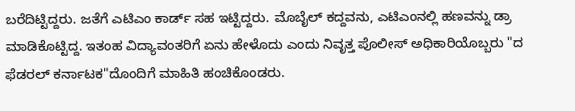ಬರೆದಿಟ್ಟಿದ್ದರು. ಜತೆಗೆ ಎಟಿಎಂ ಕಾರ್ಡ್ ಸಹ ಇಟ್ಟಿದ್ದರು. ಮೊಬೈಲ್ ಕದ್ದವನು, ಎಟಿಎಂನಲ್ಲಿ ಹಣವನ್ನು ಡ್ರಾ ಮಾಡಿಕೊಟ್ಟಿದ್ದ. ಇತಂಹ ವಿದ್ಯಾವಂತರಿಗೆ ಏನು ಹೇಳೊದು ಎಂದು ನಿವೃತ್ತ ಪೊಲೀಸ್ ಅಧಿಕಾರಿಯೊಬ್ಬರು "ದ ಫೆಡರಲ್ ಕರ್ನಾಟಕ"ದೊಂದಿಗೆ ಮಾಹಿತಿ ಹಂಚಿಕೊಂಡರು.